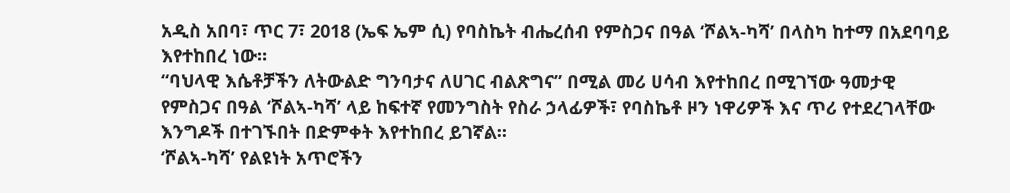አዲስ አበባ፣ ጥር 7፣ 2018 (ኤፍ ኤም ሲ) የባስኬት ብሔረሰብ የምስጋና በዓል ‘ሾልኣ-ካሻ’ በላስካ ከተማ በአደባባይ እየተከበረ ነው።
“ባህላዊ እሴቶቻችን ለትውልድ ግንባታና ለሀገር ብልጽግና” በሚል መሪ ሀሳብ እየተከበረ በሚገኘው ዓመታዊ የምስጋና በዓል ‘ሾልኣ-ካሻ’ ላይ ከፍተኛ የመንግስት የስራ ኃላፊዎች፣ የባስኬቶ ዞን ነዋሪዎች እና ጥሪ የተደረገላቸው እንግዶች በተገኙበት በድምቀት እየተከበረ ይገኛል።
‘ሾልኣ-ካሻ’ የልዩነት አጥሮችን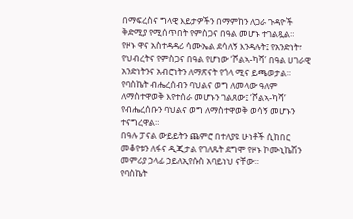በማፍረስና ግላዊ እይታዎችን በማምከን ለጋራ ጉዳዮች ቅድሚያ የሚሰጥበት የምስጋና በዓል መሆኑ ተገልጿል።
የዞኑ ዋና አስተዳዳሪ ሳሙኤል ደሳለኝ እንዳሉት፤ የአንድነት፣ የህብረትና የምስጋና በዓል የሆነው ‘ሾልኣ-ካሻ’ በዓል ሀገራዊ አንድነትንና አብሮነትን ለማጽናት የጎላ ሚና ይጫወታል።
የባስኬት ብሔረሰብን ባህልና ወግ ለመላው ዓለም ለማስተዋወቅ እየተሰራ መሆኑን ገልጸው፤ ‘ሾልኣ-ካሻ’ የብሔረሰቡን ባህልና ወግ ለማስተዋወቅ ወሳኝ መሆኑን ተናግረዋል።
በዓሉ ፓናል ውይይትን ጨምሮ በተለያዩ ሁነቶች ሲከበር መቆየቱን ለፋና ዲጂታል የገለጹት ደግሞ የዞኑ ኮሙኒኬሽን መምሪያ ኃላፊ ኃይለኢየሱስ አባይነህ ናቸው።
የባስኬት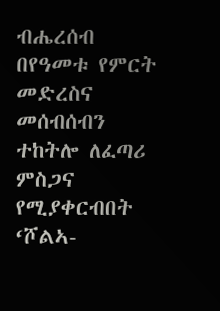ብሔረሰብ በየዓመቱ የምርት መድረስና መሰብሰብን ተከትሎ ለፈጣሪ ምስጋና የሚያቀርብበት ‘ሾልኣ-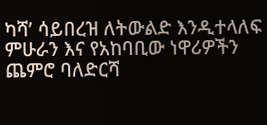ካሻ’ ሳይበረዝ ለትውልድ እንዲተላለፍ ምሁራን እና የአከባቢው ነዋሪዎችን ጨምሮ ባለድርሻ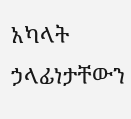አካላት ኃላፊነታቸውን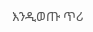እንዲወጡ ጥሪ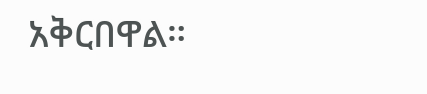አቅርበዋል።